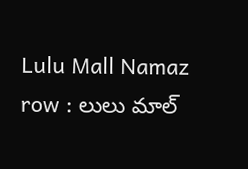Lulu Mall Namaz row : లులు మాల్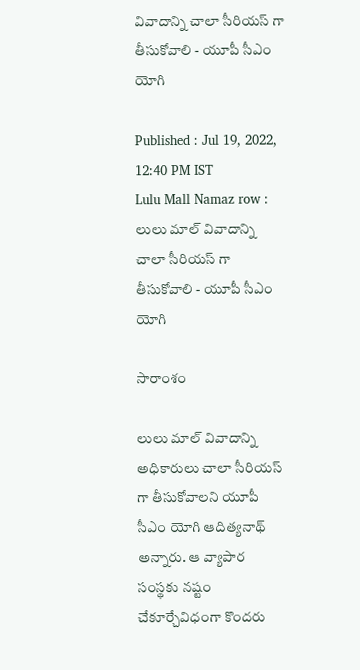వివాదాన్ని చాలా సీరియ‌స్ గా తీసుకోవాలి - యూపీ సీఎం యోగి

Published : Jul 19, 2022, 12:40 PM IST
Lulu Mall Namaz row : లులు మాల్ వివాదాన్ని చాలా సీరియ‌స్ గా తీసుకోవాలి - యూపీ సీఎం యోగి

సారాంశం

లులు మాల్ వివాదాన్ని అధికారులు చాలా సీరియస్ గా తీసుకోవాలని యూపీ సీఎం యోగి ఆదిత్యనాథ్ అన్నారు. ఆ వ్యాపార సంస్థకు నష్టం చేకూర్చేవిధంగా కొందరు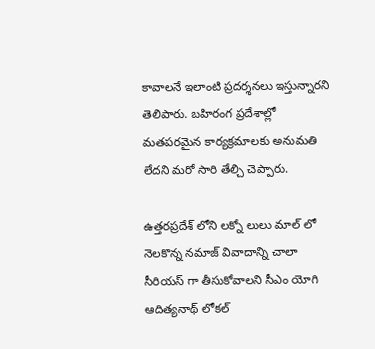కావాలనే ఇలాంటి ప్రదర్శనలు ఇస్తున్నారని తెలిపారు. బహిరంగ ప్రదేశాల్లో మతపరమైన కార్యక్రమాలకు అనుమతి లేదని మరో సారి తేల్చి చెప్పారు.

ఉత్తరప్రదేశ్ లోని ల‌క్నో లులు మాల్ లో నెల‌కొన్న న‌మాజ్ వివాదాన్ని చాలా సీరియ‌స్ గా తీసుకోవాల‌ని సీఎం యోగి ఆదిత్యనాథ్ లోక‌ల్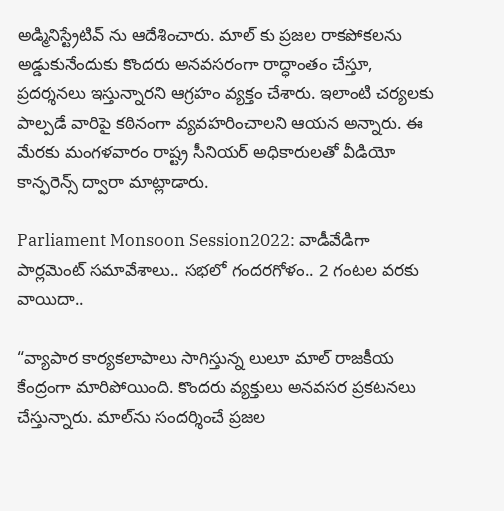అడ్మినిస్ట్రేటివ్ ను ఆదేశించారు. మాల్ కు ప్రజల రాకపోకలను అడ్డుకునేందుకు కొందరు అనవసరంగా రాద్ధాంతం చేస్తూ, ప్ర‌ద‌ర్శ‌న‌లు ఇస్తున్నార‌ని ఆగ్ర‌హం వ్య‌క్తం చేశారు. ఇలాంటి చ‌ర్య‌ల‌కు పాల్ప‌డే వారిపై కఠినంగా వ్యవహరించాలని ఆయన అన్నారు. ఈ మేర‌కు మంగ‌ళ‌వారం రాష్ట్ర సీనియ‌ర్ అధికారుల‌తో వీడియో కాన్ఫ‌రెన్స్ ద్వారా మాట్లాడారు.

Parliament Monsoon Session2022: వాడీవేడిగా పార్ల‌మెంట్ స‌మావేశాలు.. సభ‌లో గంద‌ర‌గోళం.. 2 గంట‌ల వ‌ర‌కు వాయిదా..

“వ్యాపార కార్యకలాపాలు సాగిస్తున్న లులూ మాల్ రాజకీయ కేంద్రంగా మారిపోయింది. కొందరు వ్యక్తులు అనవసర ప్రకటనలు చేస్తున్నారు. మాల్‌ను సందర్శించే ప్రజల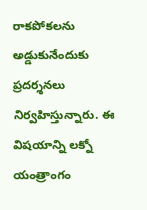రాకపోకలను అడ్డుకునేందుకు ప్రదర్శనలు నిర్వహిస్తున్నారు. ఈ విష‌యాన్ని లక్నో యంత్రాంగం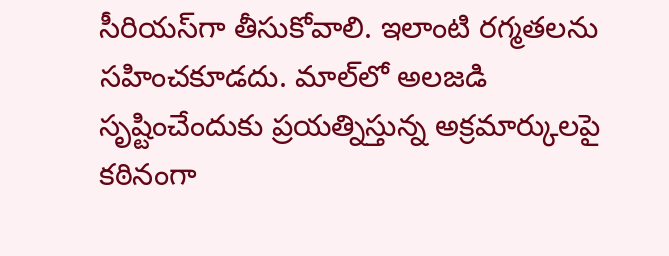సీరియస్‌గా తీసుకోవాలి. ఇలాంటి ర‌గ్మ‌త‌ల‌ను స‌హించ‌కూడ‌దు. మాల్‌లో అలజడి సృష్టించేందుకు ప్రయత్నిస్తున్న అక్రమార్కులపై కఠినంగా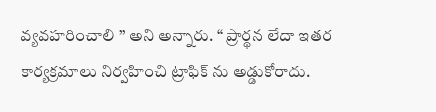వ్యవహరించాలి ’’ అని అన్నారు. “ ప్రార్థన లేదా ఇతర కార్యక్రమాలు నిర్వహించి ట్రాఫిక్ ను అడ్డుకోరాదు.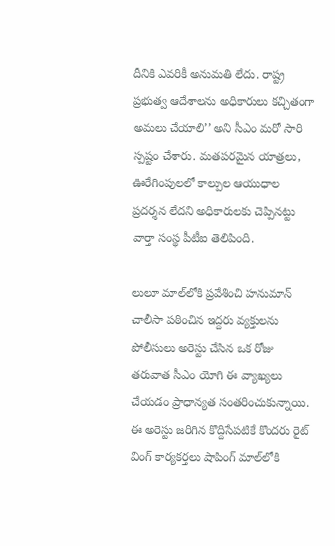దీనికి ఎవ‌రికీ అనుమ‌తి లేదు. రాష్ట్ర ప్రభుత్వ ఆదేశాలను అధికారులు కచ్చితంగా అమలు చేయాలి’’ అని సీఎం మ‌రో సారి స్ప‌ష్టం చేశారు. మతపరమైన యాత్రలు, ఊరేగింపులలో కాల్పుల ఆయుధాల ప్రదర్శన లేదని అధికారులకు చెప్పిన‌ట్టు వార్తా సంస్థ పీటీఐ తెలిపింది.

లులూ మాల్‌లోకి ప్రవేశించి హనుమాన్ చాలీసా ప‌ఠించిన ఇద్దరు వ్యక్తులను పోలీసులు అరెస్టు చేసిన ఒక రోజు త‌రువాత సీఎం యోగి ఈ వ్యాఖ్య‌లు చేయ‌డం ప్రాధాన్యత‌ సంతరించుకున్నాయి. ఈ అరెస్టు జ‌రిగిన కొద్దిసేప‌టికే కొంద‌రు రైట్ వింగ్ కార్య‌క‌ర్త‌లు షాపింగ్ మాల్‌లోకి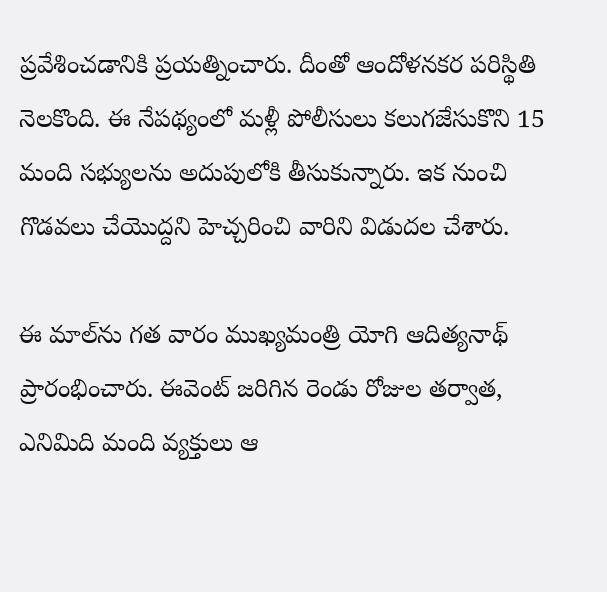ప్రవేశించడానికి ప్ర‌య‌త్నించారు. దీంతో ఆందోళ‌న‌క‌ర ప‌రిస్థితి నెల‌కొంది. ఈ నేప‌థ్యంలో మ‌ళ్లీ పోలీసులు క‌లుగజేసుకొని 15 మంది స‌భ్యుల‌ను అదుపులోకి తీసుకున్నారు. ఇక నుంచి గొడ‌వలు చేయొద్ద‌ని హెచ్చ‌రించి వారిని విడుద‌ల చేశారు.

ఈ మాల్‌ను గత వారం ముఖ్యమంత్రి యోగి ఆదిత్యనాథ్ ప్రారంభించారు. ఈవెంట్ జరిగిన రెండు రోజుల తర్వాత, ఎనిమిది మంది వ్యక్తులు ఆ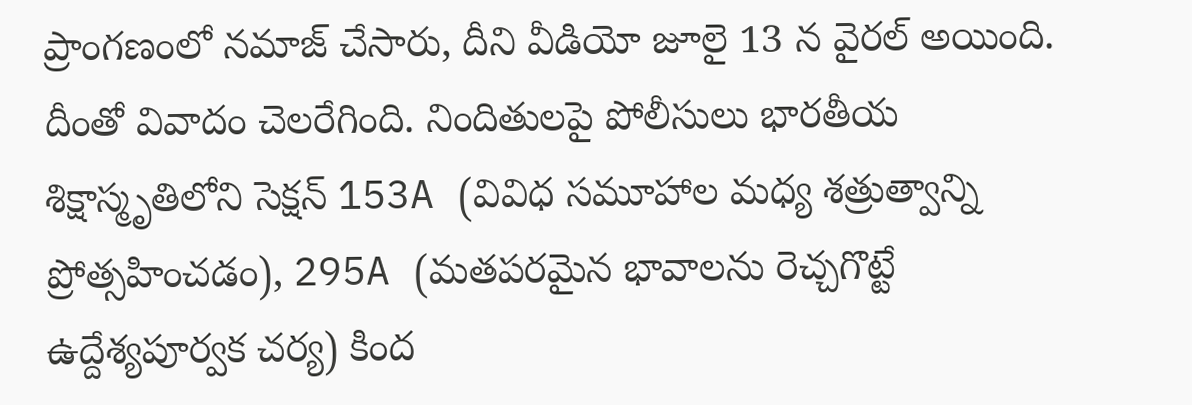ప్రాంగణంలో నమాజ్ చేసారు, దీని వీడియో జూలై 13 న వైరల్ అయింది. దీంతో వివాదం చెల‌రేగింది. నిందితుల‌పై పోలీసులు భారతీయ శిక్షాస్మృతిలోని సెక్షన్ 153A (వివిధ సమూహాల మధ్య శత్రుత్వాన్ని ప్రోత్సహించడం), 295A (మతపరమైన భావాలను రెచ్చగొట్టే ఉద్దేశ్యపూర్వక చర్య) కింద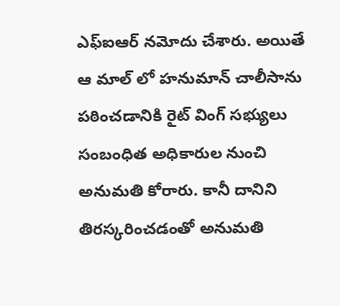ఎఫ్‌ఐఆర్ నమోదు చేశారు. అయితే ఆ మాల్ లో హనుమాన్ చాలీసాను పఠించడానికి రైట్ వింగ్ స‌భ్యులు సంబంధిత అధికారుల నుంచి అనుమ‌తి కోరారు. కానీ దానిని తిరస్క‌రించ‌డంతో అనుమ‌తి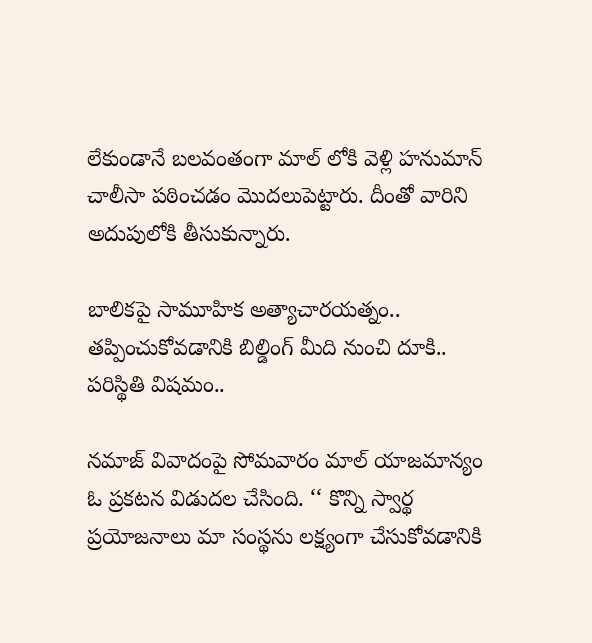లేకుండానే బ‌ల‌వంతంగా మాల్ లోకి వెళ్లి హ‌నుమాన్ చాలీసా ప‌ఠించ‌డం మొద‌లుపెట్టారు. దీంతో వారిని అదుపులోకి తీసుకున్నారు.

బాలికపై సామూహిక అత్యాచారయత్నం.. తప్పించుకోవడానికి బిల్డింగ్ మీది నుంచి దూకి.. పరిస్థితి విషమం..

న‌మాజ్ వివాదంపై సోమ‌వారం మాల్ యాజ‌మాన్యం ఓ ప్ర‌క‌ట‌న విడుద‌ల చేసింది. ‘‘ కొన్ని స్వార్థ ప్రయోజనాలు మా సంస్థను లక్ష్యంగా చేసుకోవడానికి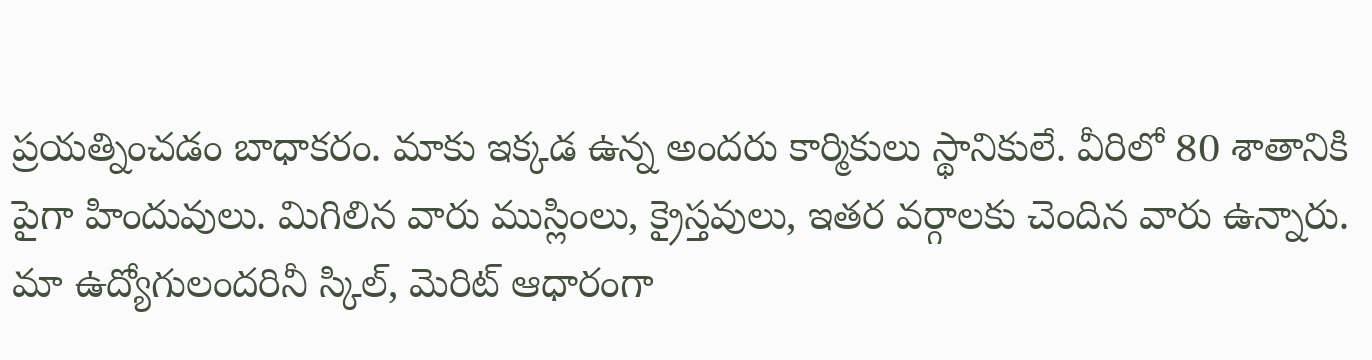ప్రయత్నించడం బాధాకరం. మాకు ఇక్క‌డ ఉన్న అంద‌రు కార్మికులు స్థానికులే. వీరిలో 80 శాతానికి పైగా హిందువులు. మిగిలిన వారు ముస్లింలు, క్రైస్తవులు, ఇతర వర్గాలకు చెందిన వారు ఉన్నారు. మా ఉద్యోగులంద‌రినీ స్కిల్, మెరిట్ ఆధారంగా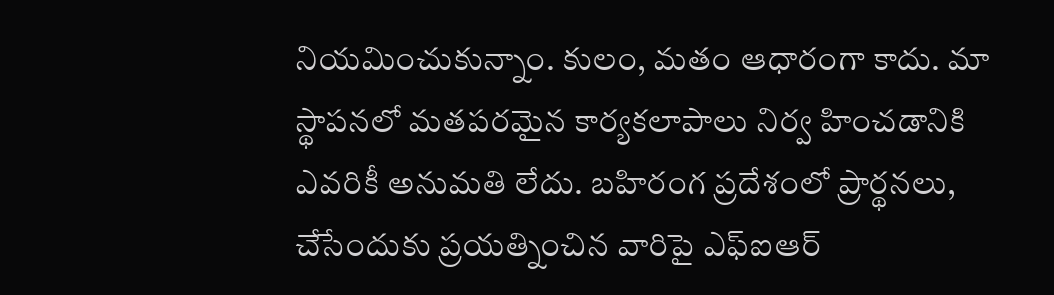నియ‌మించుకున్నాం. కులం, మతం ఆధారంగా కాదు. మా స్థాపనలో మతపరమైన కార్యకలాపాలు నిర్వ హించడానికి ఎవరికీ అనుమతి లేదు. బహిరంగ ప్రదేశంలో ప్రార్థనలు, చేసేందుకు ప్రయత్నించిన వారిపై ఎఫ్ఐఆర్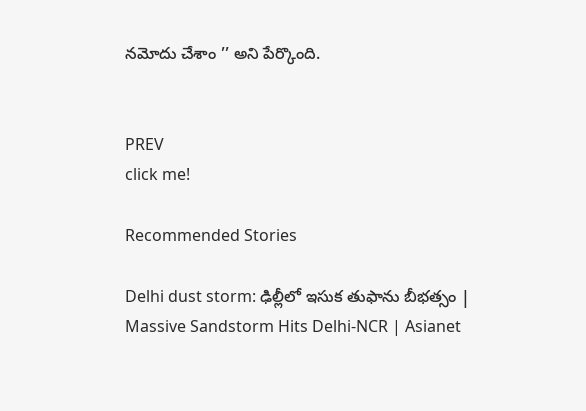నమోదు చేశాం ’’ అని పేర్కొంది.


PREV
click me!

Recommended Stories

Delhi dust storm: ఢిల్లీలో ఇసుక తుఫాను బీభత్సం | Massive Sandstorm Hits Delhi-NCR | Asianet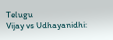Telugu
Vijay vs Udhayanidhi: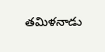తమిళనాడు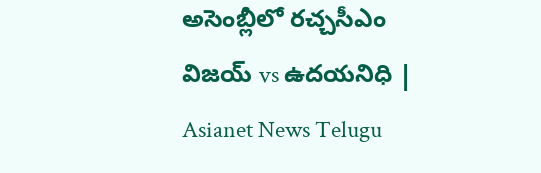అసెంబ్లీలో రచ్చసీఎం విజయ్ vs ఉదయనిధి | Asianet News Telugu